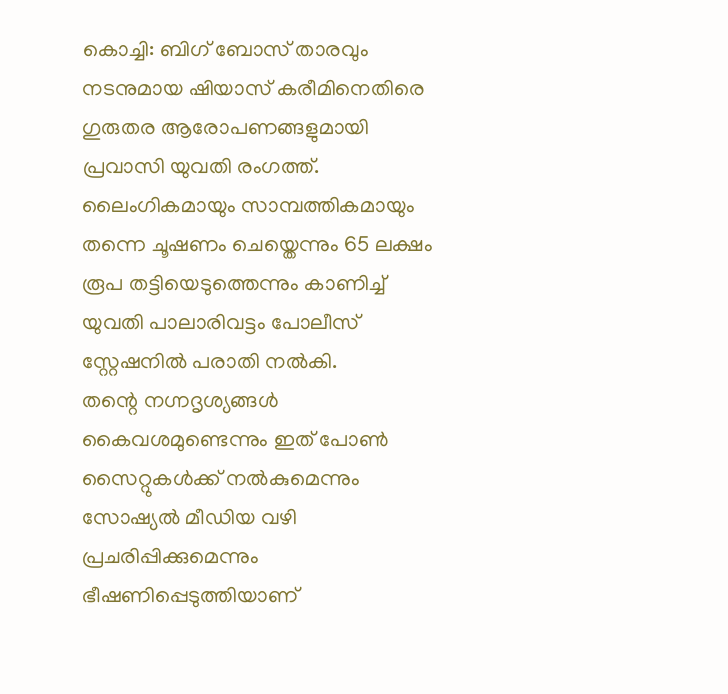കൊച്ചി: ബിഗ് ബോസ് താരവും നടനുമായ ഷിയാസ് കരീമിനെതിരെ ഗുരുതര ആരോപണങ്ങളുമായി പ്രവാസി യുവതി രംഗത്ത്. ലൈംഗികമായും സാമ്പത്തികമായും തന്നെ ചൂഷണം ചെയ്തെന്നും 65 ലക്ഷം രൂപ തട്ടിയെടുത്തെന്നും കാണിച്ച് യുവതി പാലാരിവട്ടം പോലീസ് സ്റ്റേഷനിൽ പരാതി നൽകി.
തന്റെ നഗ്നദൃശ്യങ്ങൾ കൈവശമുണ്ടെന്നും ഇത് പോൺ സൈറ്റുകൾക്ക് നൽകുമെന്നും സോഷ്യൽ മീഡിയ വഴി പ്രചരിപ്പിക്കുമെന്നും ഭീഷണിപ്പെടുത്തിയാണ്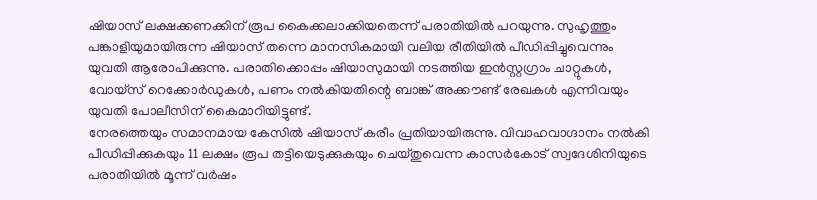ഷിയാസ് ലക്ഷക്കണക്കിന് രൂപ കൈക്കലാക്കിയതെന്ന് പരാതിയിൽ പറയുന്നു. സുഹൃത്തും പങ്കാളിയുമായിരുന്ന ഷിയാസ് തന്നെ മാനസികമായി വലിയ രീതിയിൽ പീഡിപ്പിച്ചുവെന്നും യുവതി ആരോപിക്കുന്നു. പരാതിക്കൊപ്പം ഷിയാസുമായി നടത്തിയ ഇൻസ്റ്റഗ്രാം ചാറ്റുകൾ, വോയ്സ് റെക്കോർഡുകൾ, പണം നൽകിയതിന്റെ ബാങ്ക് അക്കൗണ്ട് രേഖകൾ എന്നിവയും യുവതി പോലീസിന് കൈമാറിയിട്ടുണ്ട്.
നേരത്തെയും സമാനമായ കേസിൽ ഷിയാസ് കരീം പ്രതിയായിരുന്നു. വിവാഹവാഗ്ദാനം നൽകി പീഡിപ്പിക്കുകയും 11 ലക്ഷം രൂപ തട്ടിയെടുക്കുകയും ചെയ്തുവെന്ന കാസർകോട് സ്വദേശിനിയുടെ പരാതിയിൽ മൂന്ന് വർഷം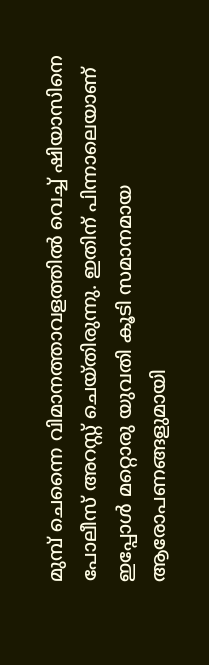മുമ്പ് ചെന്നൈ വിമാനത്താവളത്തിൽ വെച്ച് ഷിയാസിനെ പോലീസ് അറസ്റ്റ് ചെയ്തിരുന്നു. ഇതിന് പിന്നാലെയാണ് ഇപ്പോൾ മറ്റൊരു യുവതി കൂടി സമാനമായ ആരോപണങ്ങളുമായി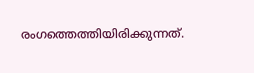രംഗത്തെത്തിയിരിക്കുന്നത്.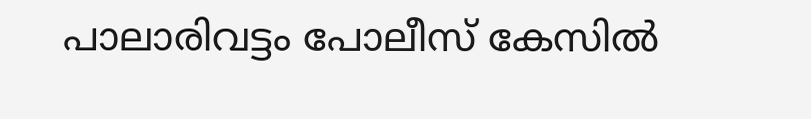പാലാരിവട്ടം പോലീസ് കേസിൽ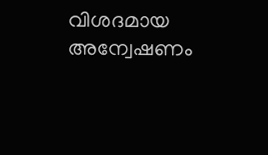വിശദമായ അന്വേഷണം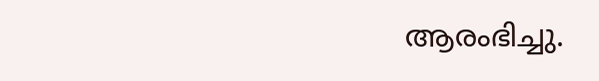ആരംഭിച്ചു.